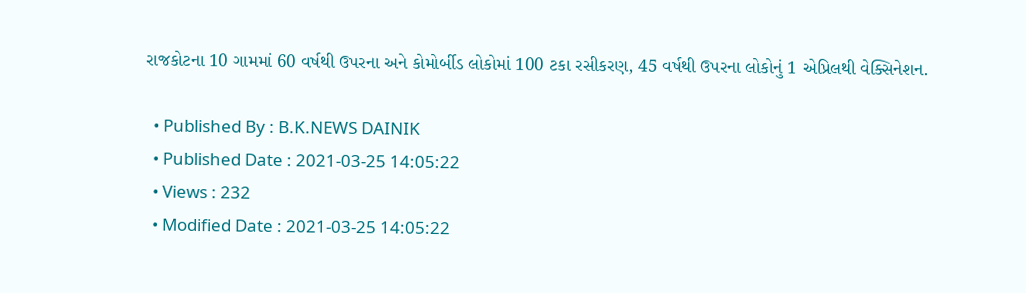રાજકોટના 10 ગામમાં 60 વર્ષથી ઉપરના અને કોમોર્બીડ લોકોમાં 100 ટકા રસીકરણ, 45 વર્ષથી ઉપરના લોકોનું 1 એપ્રિલથી વેક્સિનેશન.

  • Published By : B.K.NEWS DAINIK
  • Published Date : 2021-03-25 14:05:22
  • Views : 232
  • Modified Date : 2021-03-25 14:05:22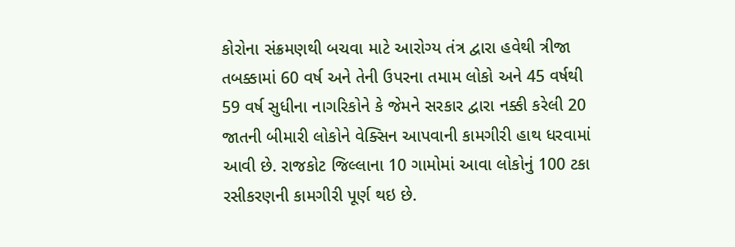કોરોના સંક્રમણથી બચવા માટે આરોગ્ય તંત્ર દ્વારા હવેથી ત્રીજા તબક્કામાં 60 વર્ષ અને તેની ઉપરના તમામ લોકો અને 45 વર્ષથી 59 વર્ષ સુધીના નાગરિકોને કે જેમને સરકાર દ્વારા નક્કી કરેલી 20 જાતની બીમારી લોકોને વેક્સિન આપવાની કામગીરી હાથ ધરવામાં આવી છે. રાજકોટ જિલ્લાના 10 ગામોમાં આવા લોકોનું 100 ટકા રસીકરણની કામગીરી પૂર્ણ થઇ છે.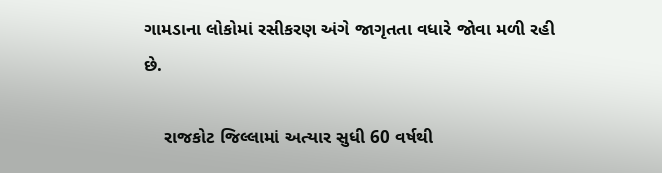ગામડાના લોકોમાં રસીકરણ અંગે જાગૃતતા વધારે જોવા મળી રહી છે.

    રાજકોટ જિલ્લામાં અત્યાર સુધી 60 વર્ષથી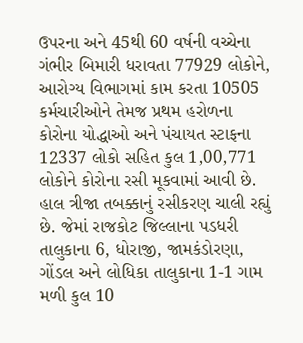ઉપરના અને 45થી 60 વર્ષની વચ્ચેના ગંભીર બિમારી ધરાવતા 77929 લોકોને, આરોગ્ય વિભાગમાં કામ કરતા 10505 કર્મચારીઓને તેમજ પ્રથમ હરોળના કોરોના યોદ્ધાઓ અને પંચાયત સ્ટાફના 12337 લોકો સહિત કુલ 1,00,771 લોકોને કોરોના રસી મૂકવામાં આવી છે. હાલ ત્રીજા તબક્કાનું રસીકરણ ચાલી રહ્યું છે. જેમાં રાજકોટ જિલ્લાના પડધરી તાલુકાના 6, ધોરાજી, જામકંડોરણા, ગોંડલ અને લોધિકા તાલુકાના 1-1 ગામ મળી કુલ 10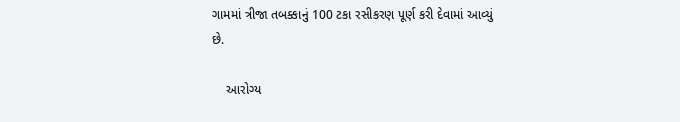ગામમાં ત્રીજા તબક્કાનું 100 ટકા રસીકરણ પૂર્ણ કરી દેવામાં આવ્યું છે.

    આરોગ્ય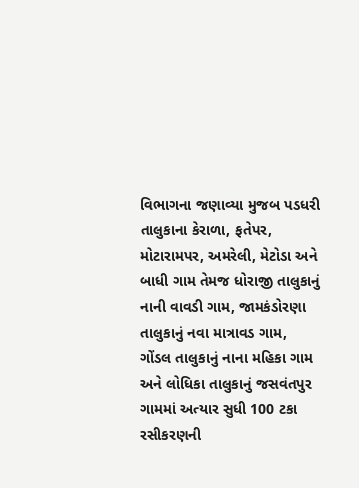વિભાગના જણાવ્યા મુજબ પડધરી તાલુકાના કેરાળા, ફતેપર, મોટારામપર, અમરેલી, મેટોડા અને બાધી ગામ તેમજ ધોરાજી તાલુકાનું નાની વાવડી ગામ, જામકંડોરણા તાલુકાનું નવા માત્રાવડ ગામ, ગોંડલ તાલુકાનું નાના મહિકા ગામ અને લોધિકા તાલુકાનું જસવંતપુર ગામમાં અત્યાર સુધી 100 ટકા રસીકરણની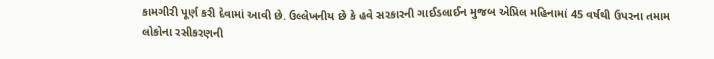કામગીરી પૂર્ણ કરી દેવામાં આવી છે. ઉલ્લેખનીય છે કે હવે સરકારની ગાઈડલાઈન મુજબ એપ્રિલ મહિનામાં 45 વર્ષથી ઉપરના તમામ લોકોના રસીકરણની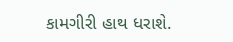કામગીરી હાથ ધરાશે.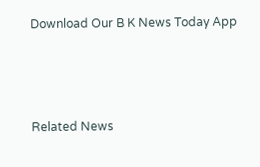Download Our B K News Today App



Related News